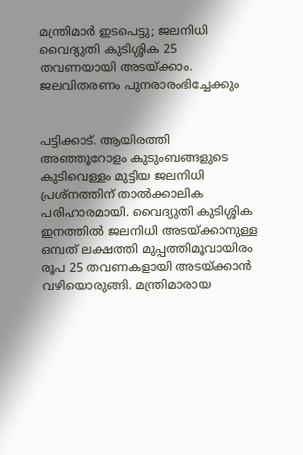മന്ത്രിമാർ ഇടപെട്ടു; ജലനിധി വൈദ്യുതി കുടിശ്ശിക 25 തവണയായി അടയ്ക്കാം. ജലവിതരണം പുനരാരംഭിച്ചേക്കും


പട്ടിക്കാട്. ആയിരത്തി അഞ്ഞൂറോളം കുടുംബങ്ങളുടെ കുടിവെള്ളം മുട്ടിയ ജലനിധി പ്രശ്‌നത്തിന് താൽക്കാലിക പരിഹാരമായി. വൈദ്യുതി കുടിശ്ശിക ഇനത്തിൽ ജലനിധി അടയ്ക്കാനുള്ള ഒമ്പത് ലക്ഷത്തി മുപ്പത്തിമൂവായിരം രൂപ 25 തവണകളായി അടയ്ക്കാൻ വഴിയൊരുങ്ങി. മന്ത്രിമാരായ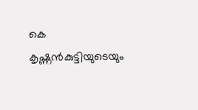കെ കൃഷ്ണൻകുട്ടിയുടെയും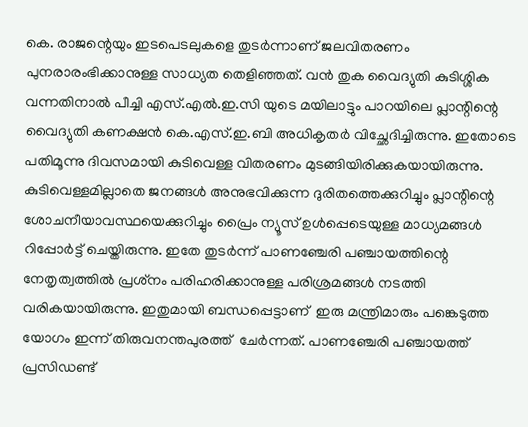കെ. രാജന്റെയും ഇടപെടലുകളെ തുടർന്നാണ് ജലവിതരണം പുനരാരംഭിക്കാനുള്ള സാധ്യത തെളിഞ്ഞത്. വൻ തുക വൈദ്യുതി കുടിശ്ശിക വന്നതിനാൽ പീച്ചി എസ്.എൽ.ഇ.സി യുടെ മയിലാട്ടും പാറയിലെ പ്ലാന്റിന്റെ വൈദ്യുതി കണക്ഷൻ കെ.എസ്.ഇ.ബി അധികൃതർ വിച്ഛേദിച്ചിരുന്നു. ഇതോടെ പതിമൂന്നു ദിവസമായി കുടിവെള്ള വിതരണം മുടങ്ങിയിരിക്കുകയായിരുന്നു. കുടിവെള്ളമില്ലാതെ ജനങ്ങൾ അനുഭവിക്കുന്ന ദുരിതത്തെക്കുറിച്ചും പ്ലാന്റിന്റെ ശോചനീയാവസ്ഥയെക്കുറിച്ചും പ്രൈം ന്യൂസ് ഉൾപ്പെടെയുള്ള മാധ്യമങ്ങൾ റിപ്പോർട്ട് ചെയ്തിരുന്നു. ഇതേ തുടർന്ന് പാണഞ്ചേരി പഞ്ചായത്തിന്റെ നേതൃത്വത്തിൽ പ്രശ്‌നം പരിഹരിക്കാനുള്ള പരിശ്രമങ്ങൾ നടത്തി വരികയായിരുന്നു. ഇതുമായി ബന്ധപ്പെട്ടാണ്  ഇരു മന്ത്രിമാരും പങ്കെടുത്ത യോഗം ഇന്ന് തിരുവനന്തപുരത്ത്  ചേർന്നത്. പാണഞ്ചേരി പഞ്ചായത്ത് പ്രസിഡണ്ട്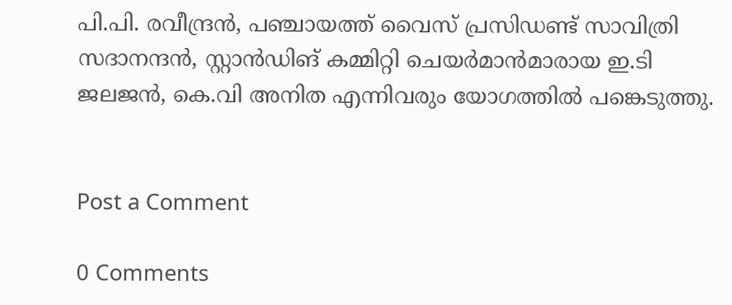പി.പി. രവീന്ദ്രൻ, പഞ്ചായത്ത് വൈസ് പ്രസിഡണ്ട് സാവിത്രി സദാനന്ദൻ, സ്റ്റാൻഡിങ് കമ്മിറ്റി ചെയർമാൻമാരായ ഇ.ടി ജലജൻ, കെ.വി അനിത എന്നിവരും യോഗത്തിൽ പങ്കെടുത്തു.


Post a Comment

0 Comments